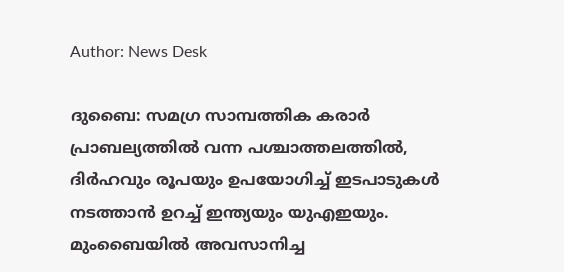Author: News Desk

ദുബൈ: സമഗ്ര സാമ്പത്തിക കരാർ പ്രാബല്യത്തിൽ വന്ന പശ്ചാത്തലത്തിൽ, ദിർഹവും രൂപയും ഉപയോഗിച്ച് ഇടപാടുകൾ നടത്താൻ ഉറച്ച് ഇന്ത്യയും യുഎഇയും. മുംബൈയിൽ അവസാനിച്ച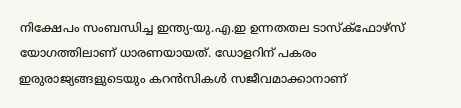നിക്ഷേപം സംബന്ധിച്ച ഇന്ത്യ-യു.എ.ഇ ഉന്നതതല ടാസ്ക്ഫോഴ്സ് യോഗത്തിലാണ് ധാരണയായത്. ഡോളറിന് പകരം ഇരുരാജ്യങ്ങളുടെയും കറൻസികൾ സജീവമാക്കാനാണ്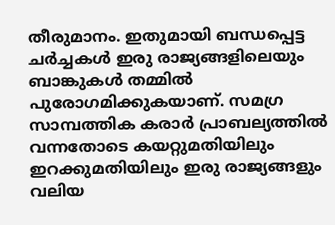തീരുമാനം. ഇതുമായി ബന്ധപ്പെട്ട ചർച്ചകൾ ഇരു രാജ്യങ്ങളിലെയും ബാങ്കുകൾ തമ്മിൽ പുരോഗമിക്കുകയാണ്. സമഗ്ര സാമ്പത്തിക കരാർ പ്രാബല്യത്തിൽ വന്നതോടെ കയറ്റുമതിയിലും ഇറക്കുമതിയിലും ഇരു രാജ്യങ്ങളും വലിയ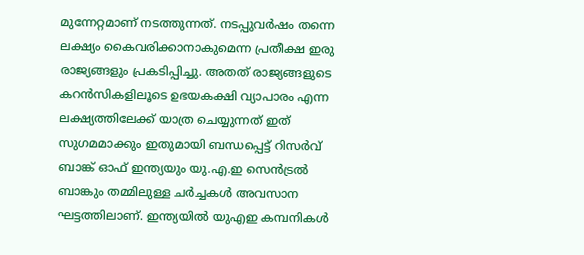മുന്നേറ്റമാണ് നടത്തുന്നത്. നടപ്പുവർഷം തന്നെ ലക്ഷ്യം കൈവരിക്കാനാകുമെന്ന പ്രതീക്ഷ ഇരു രാജ്യങ്ങളും പ്രകടിപ്പിച്ചു. അതത് രാജ്യങ്ങളുടെ കറൻസികളിലൂടെ ഉഭയകക്ഷി വ്യാപാരം എന്ന ലക്ഷ്യത്തിലേക്ക് യാത്ര ചെയ്യുന്നത് ഇത് സുഗമമാക്കും ഇതുമായി ബന്ധപ്പെട്ട് റിസർവ് ബാങ്ക് ഓഫ് ഇന്ത്യയും യു.എ.ഇ സെൻട്രൽ ബാങ്കും തമ്മിലുള്ള ചർച്ചകൾ അവസാന ഘട്ടത്തിലാണ്. ഇന്ത്യയിൽ യുഎഇ കമ്പനികൾ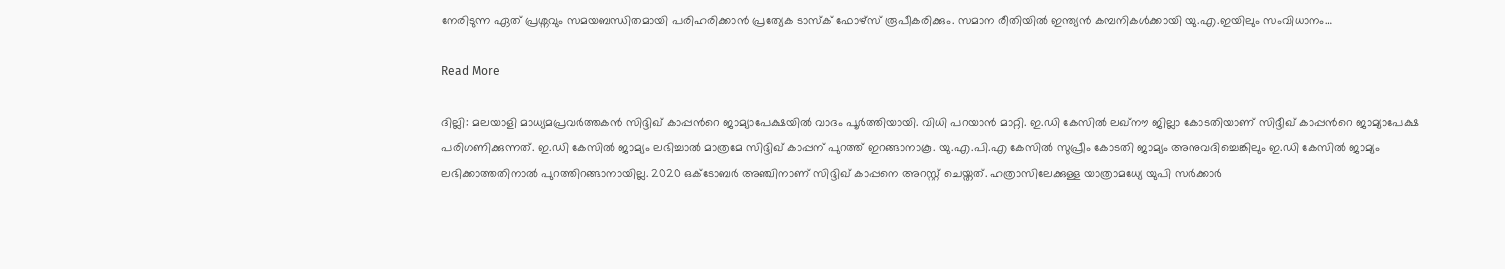നേരിടുന്ന ഏത് പ്രശ്നവും സമയബന്ധിതമായി പരിഹരിക്കാൻ പ്രത്യേക ടാസ്ക് ഫോഴ്സ് രൂപീകരിക്കും. സമാന രീതിയിൽ ഇന്ത്യൻ കമ്പനികൾക്കായി യു.എ.ഇയിലും സംവിധാനം…

Read More

ദില്ലി: മലയാളി മാധ്യമപ്രവർത്തകൻ സിദ്ദിഖ് കാപ്പന്‍റെ ജാമ്യാപേക്ഷയിൽ വാദം പൂർത്തിയായി. വിധി പറയാൻ മാറ്റി. ഇ.ഡി കേസിൽ ലഖ്‌നൗ ജില്ലാ കോടതിയാണ് സിദ്ദീഖ് കാപ്പന്‍റെ ജാമ്യാപേക്ഷ പരിഗണിക്കുന്നത്. ഇ.ഡി കേസിൽ ജാമ്യം ലഭിച്ചാൽ മാത്രമേ സിദ്ദിഖ് കാപ്പന് പുറത്ത് ഇറങ്ങാനാകൂ. യു.എ.പി.എ കേസിൽ സുപ്രീം കോടതി ജാമ്യം അനുവദിച്ചെങ്കിലും ഇ.ഡി കേസിൽ ജാമ്യം ലഭിക്കാത്തതിനാൽ പുറത്തിറങ്ങാനായില്ല. 2020 ഒക്ടോബർ അഞ്ചിനാണ് സിദ്ദിഖ് കാപ്പനെ അറസ്റ്റ് ചെയ്തത്. ഹത്രാസിലേക്കുള്ള യാത്രാമധ്യേ യുപി സർക്കാര്‍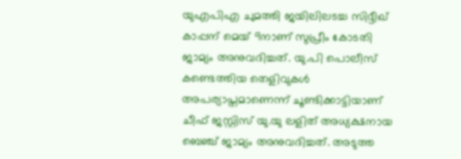യുഎപിഎ ചുമത്തി ജയിലിലടച്ച സിദ്ദീഖ് കാപ്പന് മെയ് 9നാണ് സുപ്രീം കോടതി ജാമ്യം അനുവദിച്ചത്. യു.പി പൊലീസ് കണ്ടെത്തിയ തെളിവുകൾ അപര്യാപ്തമാണെന്ന് ചൂണ്ടിക്കാട്ടിയാണ് ചീഫ് ജസ്റ്റിസ് യു.യു ലളിത് അധ്യക്ഷനായ ബെഞ്ച് ജാമ്യം അനുവദിച്ചത്. അടുത്ത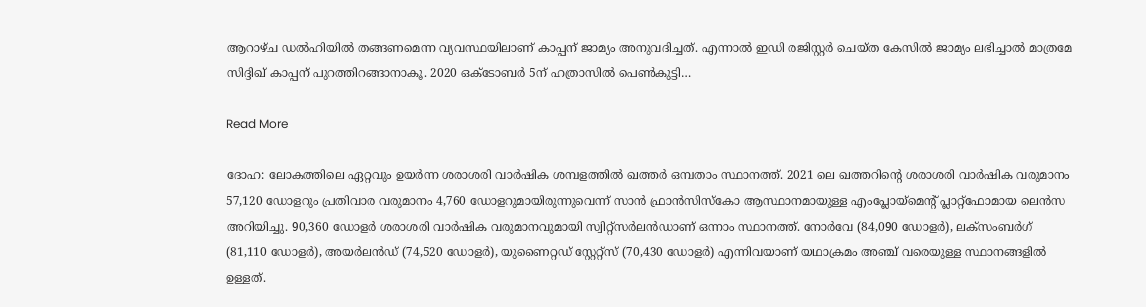ആറാഴ്ച ഡൽഹിയിൽ തങ്ങണമെന്ന വ്യവസ്ഥയിലാണ് കാപ്പന് ജാമ്യം അനുവദിച്ചത്. എന്നാൽ ഇഡി രജിസ്റ്റർ ചെയ്ത കേസിൽ ജാമ്യം ലഭിച്ചാൽ മാത്രമേ സിദ്ദിഖ് കാപ്പന് പുറത്തിറങ്ങാനാകൂ. 2020 ഒക്ടോബർ 5ന് ഹത്രാസിൽ പെൺകുട്ടി…

Read More

ദോഹ: ലോകത്തിലെ ഏറ്റവും ഉയർന്ന ശരാശരി വാർഷിക ശമ്പളത്തിൽ ഖത്തർ ഒമ്പതാം സ്ഥാനത്ത്. 2021 ലെ ഖത്തറിന്‍റെ ശരാശരി വാർഷിക വരുമാനം 57,120 ഡോളറും പ്രതിവാര വരുമാനം 4,760 ഡോളറുമായിരുന്നുവെന്ന് സാൻ ഫ്രാൻസിസ്കോ ആസ്ഥാനമായുള്ള എംപ്ലോയ്മെന്‍റ് പ്ലാറ്റ്ഫോമായ ലെൻസ അറിയിച്ചു. 90,360 ഡോളർ ശരാശരി വാർഷിക വരുമാനവുമായി സ്വിറ്റ്സർലൻഡാണ് ഒന്നാം സ്ഥാനത്ത്. നോർവേ (84,090 ഡോളർ), ലക്സംബർഗ് (81,110 ഡോളർ), അയർലൻഡ് (74,520 ഡോളർ), യുണൈറ്റഡ് സ്റ്റേറ്റ്സ് (70,430 ഡോളർ) എന്നിവയാണ് യഥാക്രമം അഞ്ച് വരെയുള്ള സ്ഥാനങ്ങളിൽ ഉള്ളത്.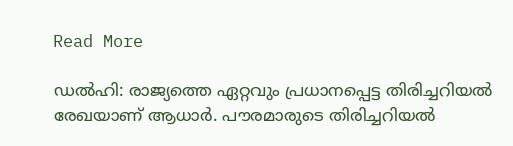Read More

ഡൽഹി: രാജ്യത്തെ ഏറ്റവും പ്രധാനപ്പെട്ട തിരിച്ചറിയൽ രേഖയാണ് ആധാർ. പൗരമാരുടെ തിരിച്ചറിയൽ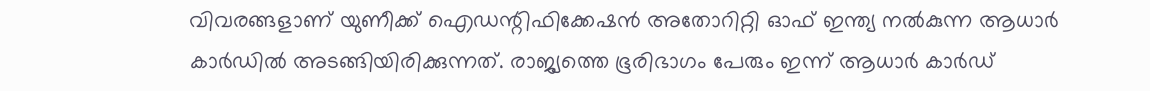വിവരങ്ങളാണ് യുണീക്ക് ഐഡന്റിഫിക്കേഷൻ അതോറിറ്റി ഓഫ് ഇന്ത്യ നൽകുന്ന ആധാർ കാർഡിൽ അടങ്ങിയിരിക്കുന്നത്. രാജ്യത്തെ ഭൂരിഭാഗം പേരും ഇന്ന് ആധാർ കാർഡ്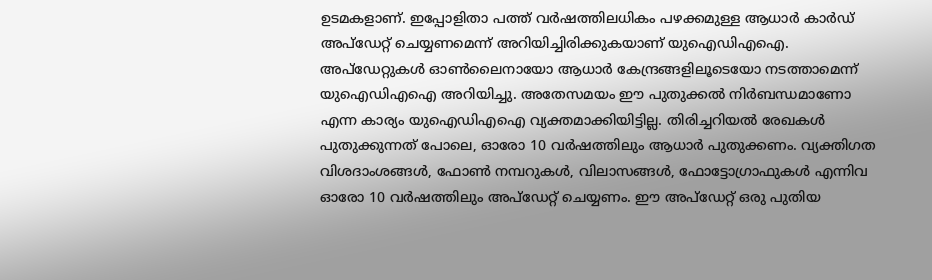ഉടമകളാണ്‌. ഇപ്പോളിതാ പത്ത് വർഷത്തിലധികം പഴക്കമുള്ള ആധാർ കാർഡ് അപ്ഡേറ്റ് ചെയ്യണമെന്ന് അറിയിച്ചിരിക്കുകയാണ് യുഐഡിഎഐ. അപ്‌ഡേറ്റുകൾ ഓൺലൈനായോ ആധാർ കേന്ദ്രങ്ങളിലൂടെയോ നടത്താമെന്ന് യുഐഡിഎഐ അറിയിച്ചു. അതേസമയം ഈ പുതുക്കൽ നിർബന്ധമാണോ എന്ന കാര്യം യുഐഡിഎഐ വ്യക്തമാക്കിയിട്ടില്ല. തിരിച്ചറിയൽ രേഖകൾ പുതുക്കുന്നത് പോലെ, ഓരോ 10 വർഷത്തിലും ആധാർ പുതുക്കണം. വ്യക്തിഗത വിശദാംശങ്ങൾ, ഫോൺ നമ്പറുകൾ, വിലാസങ്ങൾ, ഫോട്ടോഗ്രാഫുകൾ എന്നിവ ഓരോ 10 വർഷത്തിലും അപ്ഡേറ്റ് ചെയ്യണം. ഈ അപ്ഡേറ്റ് ഒരു പുതിയ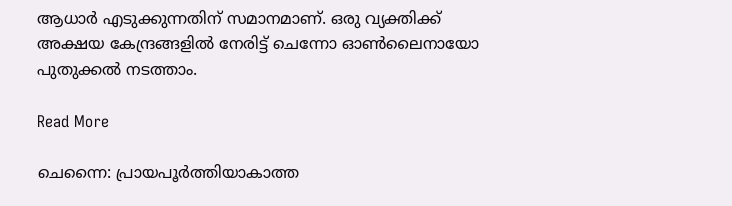ആധാർ എടുക്കുന്നതിന് സമാനമാണ്. ഒരു വ്യക്തിക്ക് അക്ഷയ കേന്ദ്രങ്ങളിൽ നേരിട്ട് ചെന്നോ ഓൺലൈനായോ പുതുക്കൽ നടത്താം.

Read More

ചെന്നൈ: പ്രായപൂർത്തിയാകാത്ത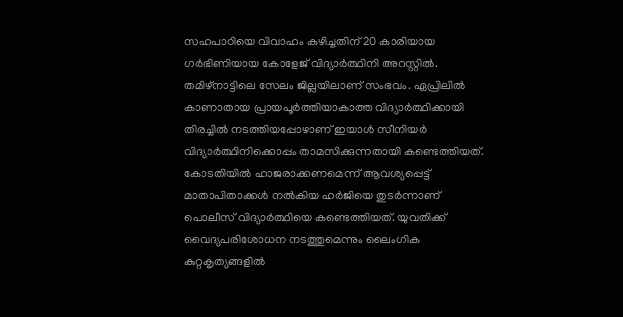സഹപാഠിയെ വിവാഹം കഴിച്ചതിന് 20 കാരിയായ ഗർഭിണിയായ കോളേജ് വിദ്യാർത്ഥിനി അറസ്റ്റിൽ. തമിഴ്നാട്ടിലെ സേലം ജില്ലയിലാണ് സംഭവം. ഏപ്രിലിൽ കാണാതായ പ്രായപൂർത്തിയാകാത്ത വിദ്യാർത്ഥിക്കായി തിരച്ചിൽ നടത്തിയപ്പോഴാണ് ഇയാൾ സീനിയർ വിദ്യാർത്ഥിനിക്കൊപ്പം താമസിക്കുന്നതായി കണ്ടെത്തിയത്. കോടതിയിൽ ഹാജരാക്കണമെന്ന് ആവശ്യപ്പെട്ട് മാതാപിതാക്കൾ നൽകിയ ഹർജിയെ തുടർന്നാണ് പൊലീസ് വിദ്യാർത്ഥിയെ കണ്ടെത്തിയത്. യുവതിക്ക് വൈദ്യപരിശോധന നടത്തുമെന്നും ലൈംഗിക കുറ്റകൃത്യങ്ങളിൽ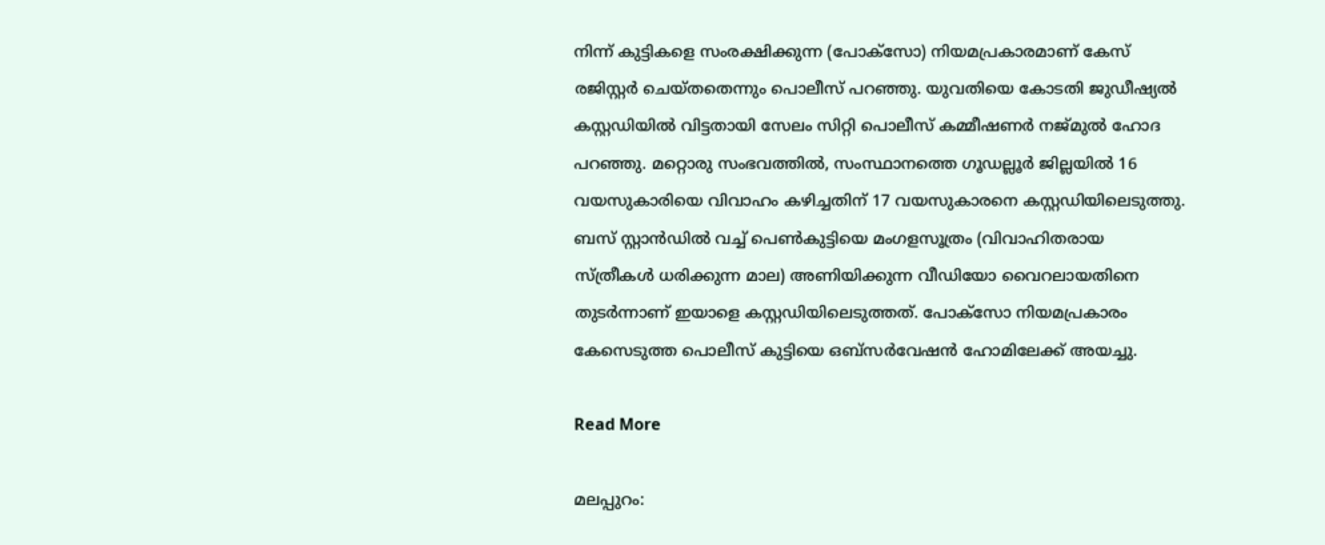നിന്ന് കുട്ടികളെ സംരക്ഷിക്കുന്ന (പോക്സോ) നിയമപ്രകാരമാണ് കേസ് രജിസ്റ്റർ ചെയ്തതെന്നും പൊലീസ് പറഞ്ഞു. യുവതിയെ കോടതി ജുഡീഷ്യൽ കസ്റ്റഡിയിൽ വിട്ടതായി സേലം സിറ്റി പൊലീസ് കമ്മീഷണർ നജ്മുൽ ഹോദ പറഞ്ഞു. മറ്റൊരു സംഭവത്തിൽ, സംസ്ഥാനത്തെ ഗൂഡല്ലൂർ ജില്ലയിൽ 16 വയസുകാരിയെ വിവാഹം കഴിച്ചതിന് 17 വയസുകാരനെ കസ്റ്റഡിയിലെടുത്തു. ബസ് സ്റ്റാൻഡിൽ വച്ച് പെൺകുട്ടിയെ മംഗളസൂത്രം (വിവാഹിതരായ സ്ത്രീകൾ ധരിക്കുന്ന മാല) അണിയിക്കുന്ന വീഡിയോ വൈറലായതിനെ തുടർന്നാണ് ഇയാളെ കസ്റ്റഡിയിലെടുത്തത്. പോക്സോ നിയമപ്രകാരം കേസെടുത്ത പൊലീസ് കുട്ടിയെ ഒബ്സർവേഷൻ ഹോമിലേക്ക് അയച്ചു.

Read More

മലപ്പുറം: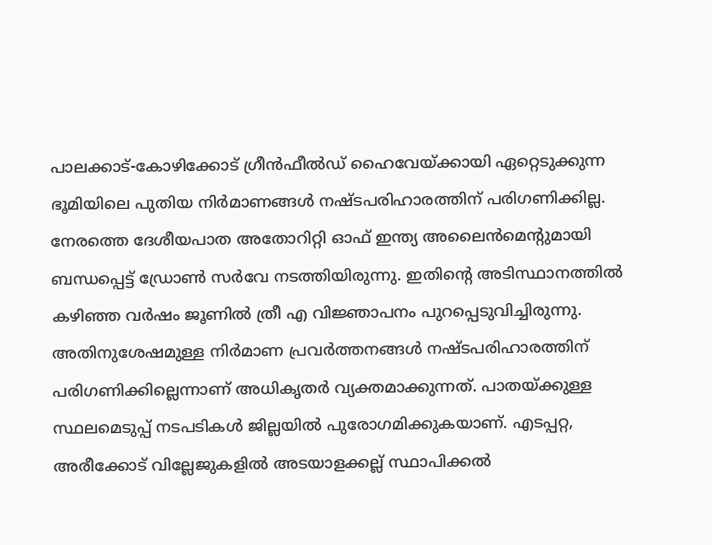പാലക്കാട്-കോഴിക്കോട് ഗ്രീൻഫീൽഡ് ഹൈവേയ്ക്കായി ഏറ്റെടുക്കുന്ന ഭൂമിയിലെ പുതിയ നിർമാണങ്ങൾ നഷ്ടപരിഹാരത്തിന് പരിഗണിക്കില്ല. നേരത്തെ ദേശീയപാത അതോറിറ്റി ഓഫ് ഇന്ത്യ അലൈൻമെന്‍റുമായി ബന്ധപ്പെട്ട് ഡ്രോൺ സർവേ നടത്തിയിരുന്നു. ഇതിന്‍റെ അടിസ്ഥാനത്തിൽ കഴിഞ്ഞ വർഷം ജൂണിൽ ത്രീ എ വിജ്ഞാപനം പുറപ്പെടുവിച്ചിരുന്നു. അതിനുശേഷമുള്ള നിർമാണ പ്രവർത്തനങ്ങൾ നഷ്ടപരിഹാരത്തിന് പരിഗണിക്കില്ലെന്നാണ് അധികൃതർ വ്യക്തമാക്കുന്നത്. പാതയ്ക്കുള്ള സ്ഥലമെടുപ്പ് നടപടികൾ ജില്ലയിൽ പുരോഗമിക്കുകയാണ്. എടപ്പറ്റ, അരീക്കോട് വില്ലേജുകളിൽ അടയാളക്കല്ല് സ്ഥാപിക്കൽ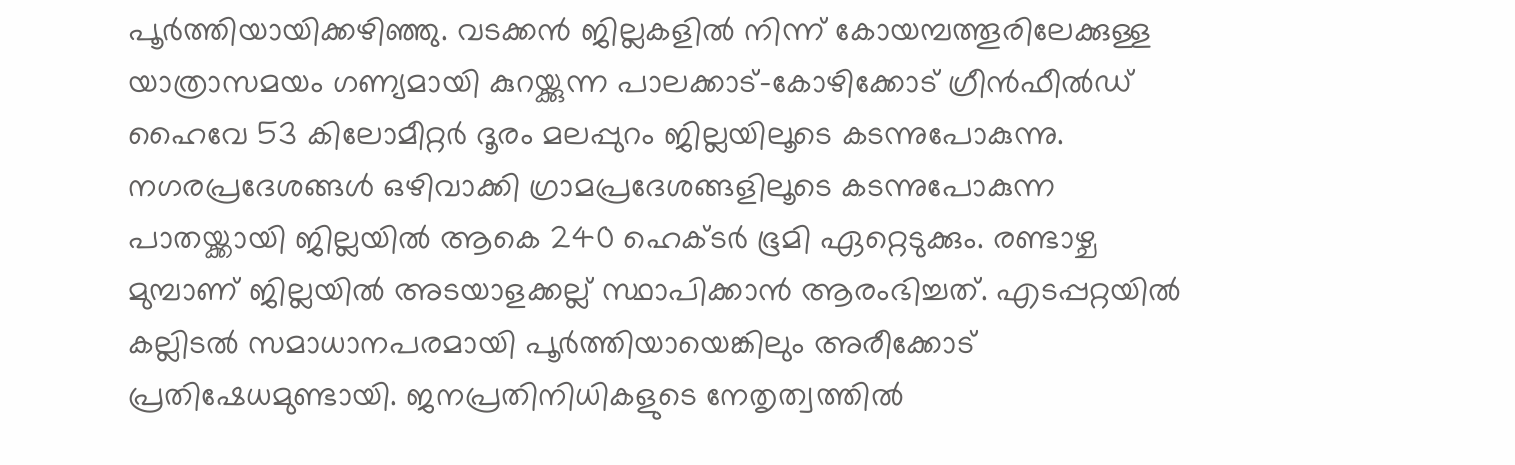പൂർത്തിയായിക്കഴിഞ്ഞു. വടക്കൻ ജില്ലകളിൽ നിന്ന് കോയമ്പത്തൂരിലേക്കുള്ള യാത്രാസമയം ഗണ്യമായി കുറയ്ക്കുന്ന പാലക്കാട്-കോഴിക്കോട് ഗ്രീൻഫീൽഡ് ഹൈവേ 53 കിലോമീറ്റർ ദൂരം മലപ്പുറം ജില്ലയിലൂടെ കടന്നുപോകുന്നു. നഗരപ്രദേശങ്ങൾ ഒഴിവാക്കി ഗ്രാമപ്രദേശങ്ങളിലൂടെ കടന്നുപോകുന്ന പാതയ്ക്കായി ജില്ലയിൽ ആകെ 240 ഹെക്ടർ ഭൂമി ഏറ്റെടുക്കും. രണ്ടാഴ്ച മുമ്പാണ് ജില്ലയിൽ അടയാളക്കല്ല് സ്ഥാപിക്കാൻ ആരംഭിച്ചത്. എടപ്പറ്റയിൽ കല്ലിടൽ സമാധാനപരമായി പൂർത്തിയായെങ്കിലും അരീക്കോട് പ്രതിഷേധമുണ്ടായി. ജനപ്രതിനിധികളുടെ നേതൃത്വത്തിൽ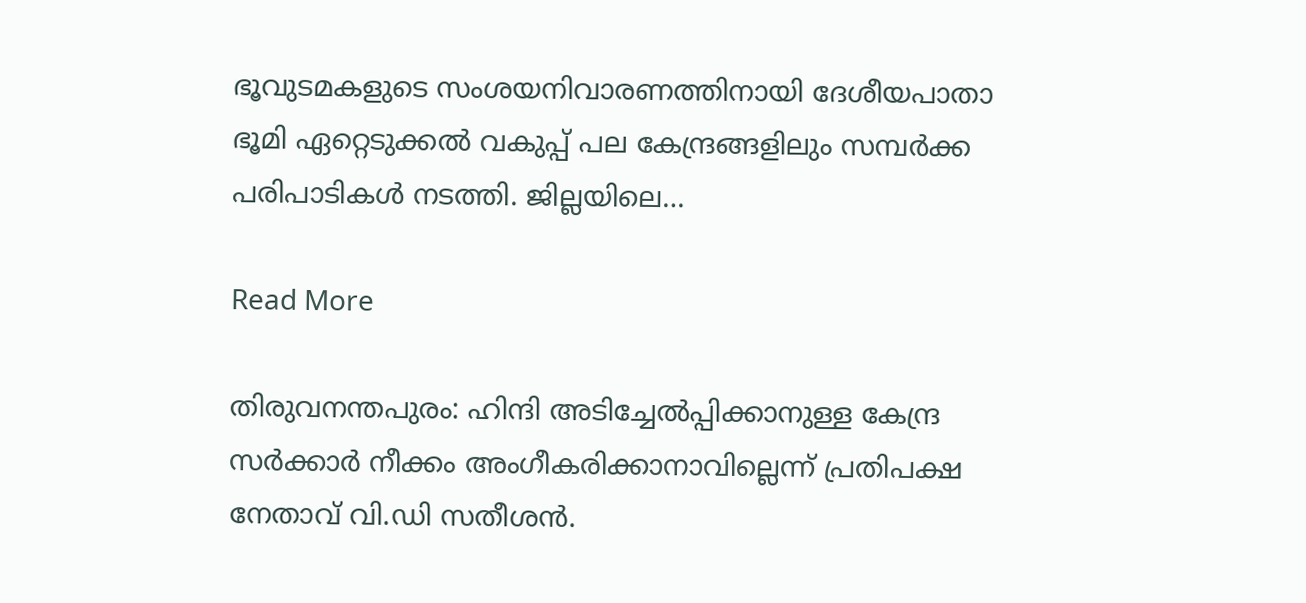ഭൂവുടമകളുടെ സംശയനിവാരണത്തിനായി ദേശീയപാതാ ഭൂമി ഏറ്റെടുക്കൽ വകുപ്പ് പല കേന്ദ്രങ്ങളിലും സമ്പർക്ക പരിപാടികൾ നടത്തി. ജില്ലയിലെ…

Read More

തിരുവനന്തപുരം: ഹിന്ദി അടിച്ചേൽപ്പിക്കാനുള്ള കേന്ദ്ര സർക്കാർ നീക്കം അംഗീകരിക്കാനാവില്ലെന്ന് പ്രതിപക്ഷ നേതാവ് വി.ഡി സതീശൻ.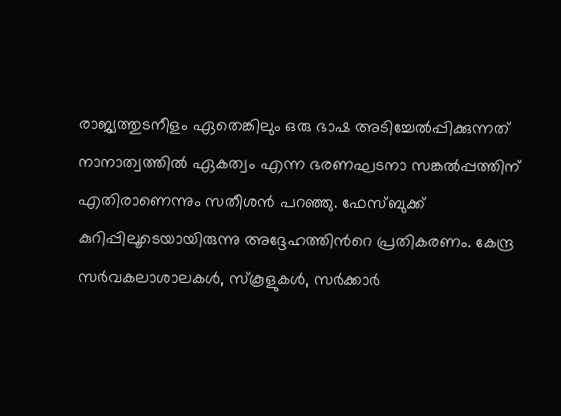രാജ്യത്തുടനീളം ഏതെങ്കിലും ഒരു ഭാഷ അടിച്ചേൽപ്പിക്കുന്നത് നാനാത്വത്തിൽ ഏകത്വം എന്ന ഭരണഘടനാ സങ്കൽപ്പത്തിന് എതിരാണെന്നും സതീശൻ പറഞ്ഞു. ഫേസ്ബുക്ക് കുറിപ്പിലൂടെയായിരുന്നു അദ്ദേഹത്തിന്‍റെ പ്രതികരണം. കേന്ദ്ര സർവകലാശാലകൾ, സ്കൂളുകൾ, സർക്കാർ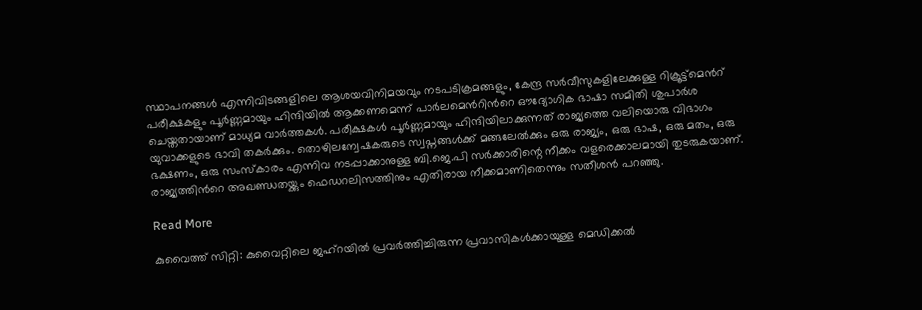സ്ഥാപനങ്ങൾ എന്നിവിടങ്ങളിലെ ആശയവിനിമയവും നടപടിക്രമങ്ങളും, കേന്ദ്ര സർവീസുകളിലേക്കുള്ള റിക്രൂട്ട്മെന്‍റ് പരീക്ഷകളും പൂർണ്ണമായും ഹിന്ദിയിൽ ആക്കണമെന്ന് പാർലമെന്‍റിന്‍റെ ഔദ്യോഗിക ഭാഷാ സമിതി ശുപാർശ ചെയ്തതായാണ് മാധ്യമ വാർത്തകൾ. പരീക്ഷകൾ പൂർണ്ണമായും ഹിന്ദിയിലാക്കുന്നത് രാജ്യത്തെ വലിയൊരു വിഭാഗം യുവാക്കളുടെ ഭാവി തകർക്കും. തൊഴിലന്വേഷകരുടെ സ്വപ്നങ്ങൾക്ക് മങ്ങലേൽക്കും ഒരു രാജ്യം, ഒരു ഭാഷ, ഒരു മതം, ഒരു ഭക്ഷണം, ഒരു സംസ്കാരം എന്നിവ നടപ്പാക്കാനുള്ള ബി.ജെ.പി സർക്കാരിന്റെ നീക്കം വളരെക്കാലമായി തുടരുകയാണ്. രാജ്യത്തിന്‍റെ അഖണ്ഡതയ്ക്കും ഫെഡറലിസത്തിനും എതിരായ നീക്കമാണിതെന്നും സതീശൻ പറഞ്ഞു.

Read More

കുവൈത്ത് സിറ്റി: കുവൈറ്റിലെ ജഹ്റയില്‍ പ്രവർത്തിച്ചിരുന്ന പ്രവാസികൾക്കായുള്ള മെഡിക്കൽ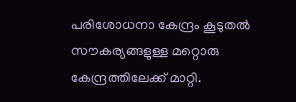പരിശോധനാ കേന്ദ്രം കൂടുതൽ സൗകര്യങ്ങളുള്ള മറ്റൊരു കേന്ദ്രത്തിലേക്ക് മാറ്റി.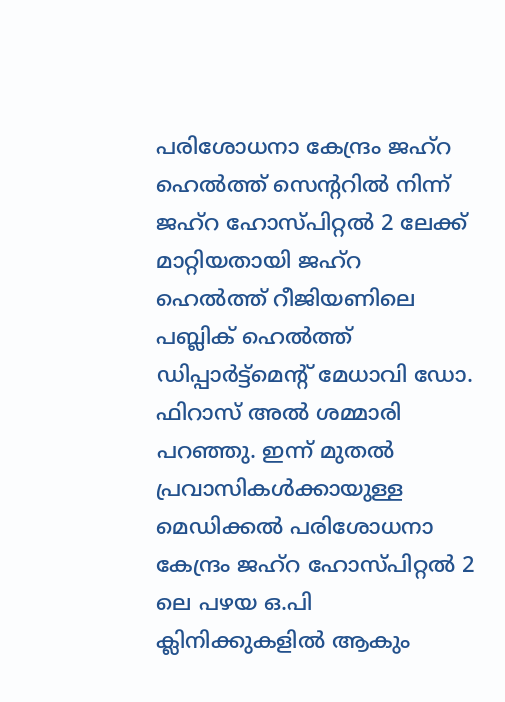പരിശോധനാ കേന്ദ്രം ജഹ്റ ഹെൽത്ത് സെന്‍ററിൽ നിന്ന് ജഹ്റ ഹോസ്പിറ്റൽ 2 ലേക്ക് മാറ്റിയതായി ജഹ്റ ഹെൽത്ത് റീജിയണിലെ പബ്ലിക് ഹെൽത്ത് ഡിപ്പാർട്ട്മെന്‍റ് മേധാവി ഡോ. ഫിറാസ് അൽ ശമ്മാരി പറഞ്ഞു. ഇന്ന് മുതൽ പ്രവാസികൾക്കായുള്ള മെഡിക്കൽ പരിശോധനാ കേന്ദ്രം ജഹ്റ ഹോസ്പിറ്റൽ 2 ലെ പഴയ ഒ.പി ക്ലിനിക്കുകളിൽ ആകും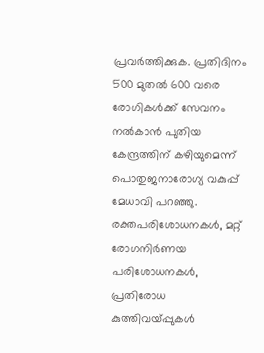പ്രവർത്തിക്കുക. പ്രതിദിനം 500 മുതൽ 600 വരെ രോഗികൾക്ക് സേവനം നൽകാൻ പുതിയ കേന്ദ്രത്തിന് കഴിയുമെന്ന് പൊതുജനാരോഗ്യ വകുപ്പ് മേധാവി പറഞ്ഞു. രക്തപരിശോധനകൾ, മറ്റ് രോഗനിർണയ പരിശോധനകൾ, പ്രതിരോധ കുത്തിവയ്പ്പുകൾ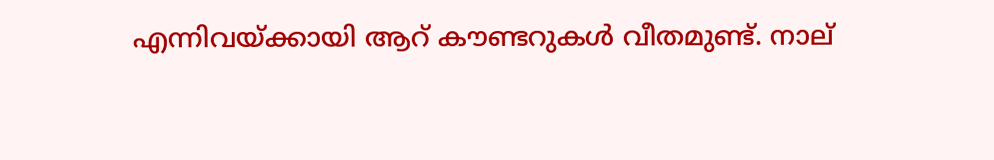എന്നിവയ്ക്കായി ആറ് കൗണ്ടറുകൾ വീതമുണ്ട്. നാല്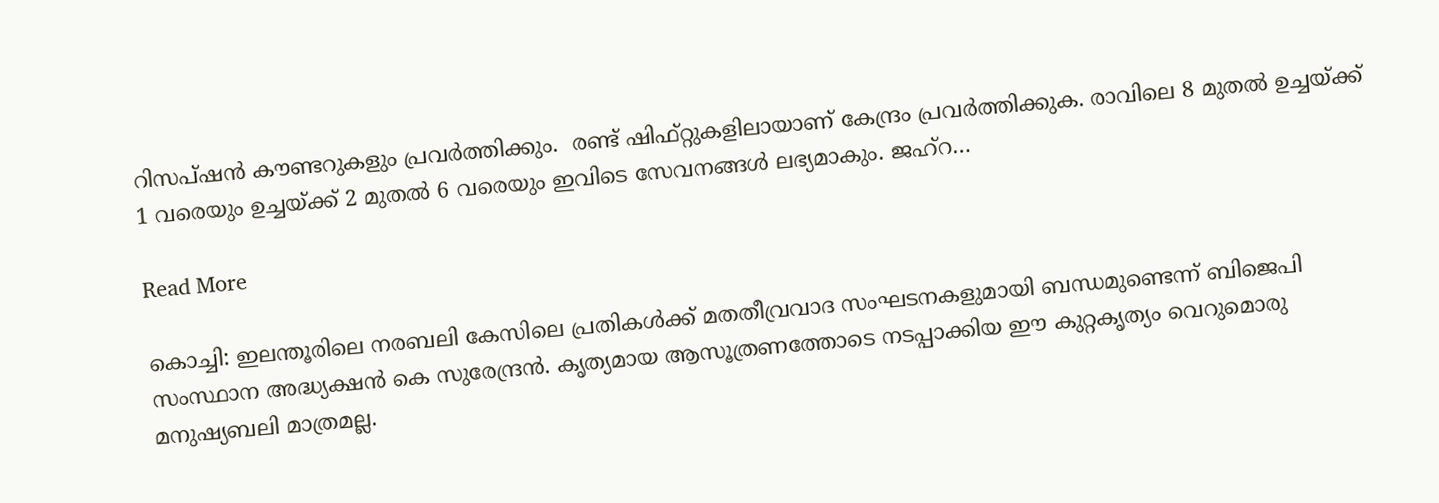റിസപ്ഷൻ കൗണ്ടറുകളും പ്രവർത്തിക്കും.  രണ്ട് ഷിഫ്റ്റുകളിലായാണ് കേന്ദ്രം പ്രവർത്തിക്കുക. രാവിലെ 8 മുതൽ ഉച്ചയ്ക്ക് 1 വരെയും ഉച്ചയ്ക്ക് 2 മുതൽ 6 വരെയും ഇവിടെ സേവനങ്ങൾ ലഭ്യമാകും. ജഹ്റ…

Read More

കൊച്ചി: ഇലന്തൂരിലെ നരബലി കേസിലെ പ്രതികൾക്ക് മതതീവ്രവാദ സംഘടനകളുമായി ബന്ധമുണ്ടെന്ന് ബിജെപി സംസ്ഥാന അദ്ധ്യക്ഷൻ കെ സുരേന്ദ്രൻ. കൃത്യമായ ആസൂത്രണത്തോടെ നടപ്പാക്കിയ ഈ കുറ്റകൃത്യം വെറുമൊരു മനുഷ്യബലി മാത്രമല്ല.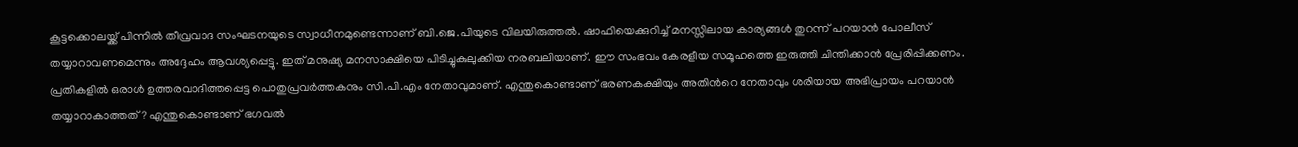കൂട്ടക്കൊലയ്ക്ക് പിന്നിൽ തീവ്രവാദ സംഘടനയുടെ സ്വാധീനമുണ്ടെന്നാണ് ബി.ജെ.പിയുടെ വിലയിരുത്തൽ. ഷാഫിയെക്കുറിച്ച് മനസ്സിലായ കാര്യങ്ങൾ തുറന്ന് പറയാൻ പോലീസ് തയ്യാറാവണമെന്നും അദ്ദേഹം ആവശ്യപ്പെട്ടു. ഇത് മനുഷ്യ മനസാക്ഷിയെ പിടിച്ചുകുലുക്കിയ നരബലിയാണ്. ഈ സംഭവം കേരളീയ സമൂഹത്തെ ഇരുത്തി ചിന്തിക്കാൻ പ്രേരിപ്പിക്കണം. പ്രതികളിൽ ഒരാൾ ഉത്തരവാദിത്തപ്പെട്ട പൊതുപ്രവർത്തകനും സി.പി.എം നേതാവുമാണ്. എന്തുകൊണ്ടാണ് ഭരണകക്ഷിയും അതിന്‍റെ നേതാവും ശരിയായ അഭിപ്രായം പറയാൻ തയ്യാറാകാത്തത്? എന്തുകൊണ്ടാണ് ഭഗവൽ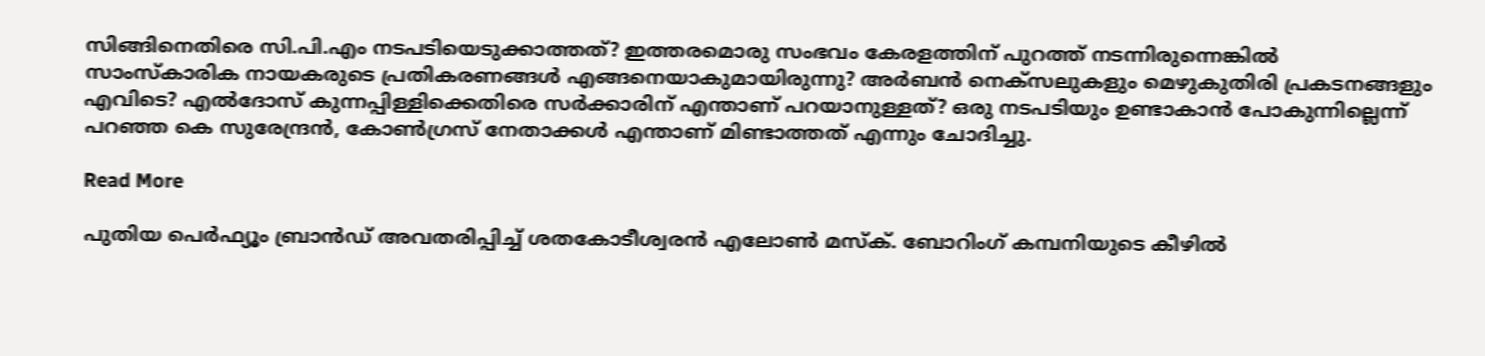സിങ്ങിനെതിരെ സി.പി.എം നടപടിയെടുക്കാത്തത്? ഇത്തരമൊരു സംഭവം കേരളത്തിന് പുറത്ത് നടന്നിരുന്നെങ്കിൽ സാംസ്കാരിക നായകരുടെ പ്രതികരണങ്ങൾ എങ്ങനെയാകുമായിരുന്നു? അർബൻ നെക്സലുകളും മെഴുകുതിരി പ്രകടനങ്ങളും എവിടെ? എൽദോസ് കുന്നപ്പിള്ളിക്കെതിരെ സർക്കാരിന് എന്താണ് പറയാനുള്ളത്? ഒരു നടപടിയും ഉണ്ടാകാൻ പോകുന്നില്ലെന്ന് പറഞ്ഞ കെ സുരേന്ദ്രൻ, കോൺഗ്രസ് നേതാക്കൾ എന്താണ് മിണ്ടാത്തത് എന്നും ചോദിച്ചു.

Read More

പുതിയ പെര്‍ഫ്യൂം ബ്രാന്‍ഡ് അവതരിപ്പിച്ച് ശതകോടീശ്വരൻ എലോണ്‍ മസ്‌ക്. ബോറിംഗ് കമ്പനിയുടെ കീഴിൽ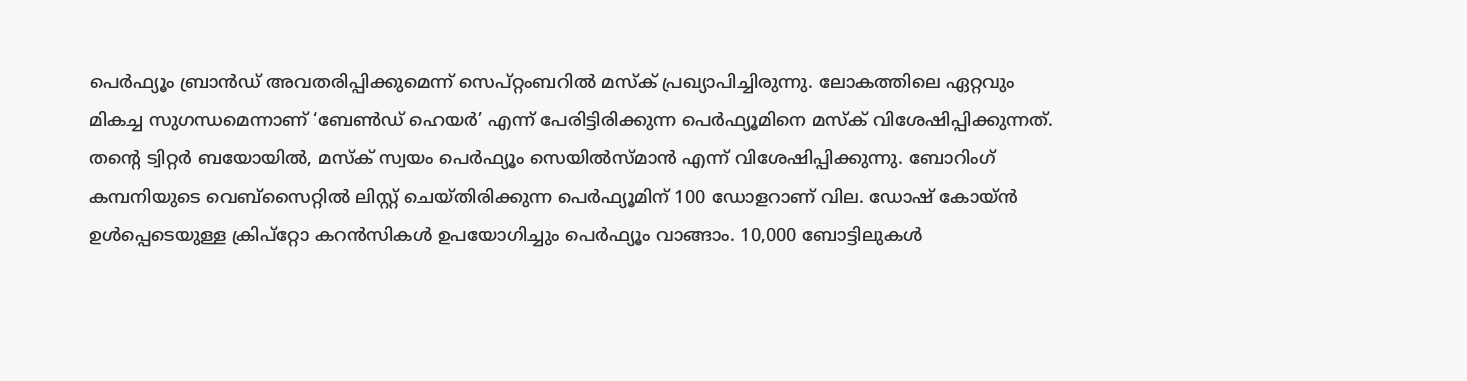പെർഫ്യൂം ബ്രാൻഡ് അവതരിപ്പിക്കുമെന്ന് സെപ്റ്റംബറിൽ മസ്ക് പ്രഖ്യാപിച്ചിരുന്നു. ലോകത്തിലെ ഏറ്റവും മികച്ച സുഗന്ധമെന്നാണ് ‘ബേൺഡ് ഹെയർ’ എന്ന് പേരിട്ടിരിക്കുന്ന പെർഫ്യൂമിനെ മസ്ക് വിശേഷിപ്പിക്കുന്നത്. തന്‍റെ ട്വിറ്റർ ബയോയിൽ, മസ്ക് സ്വയം പെര്‍ഫ്യൂം സെയില്‍സ്മാന്‍ എന്ന് വിശേഷിപ്പിക്കുന്നു. ബോറിംഗ് കമ്പനിയുടെ വെബ്സൈറ്റിൽ ലിസ്റ്റ് ചെയ്തിരിക്കുന്ന പെർഫ്യൂമിന് 100 ഡോളറാണ് വില. ഡോഷ് കോയ്ൻ ഉൾപ്പെടെയുള്ള ക്രിപ്റ്റോ കറൻസികൾ ഉപയോഗിച്ചും പെർഫ്യൂം വാങ്ങാം. 10,000 ബോട്ടിലുകള്‍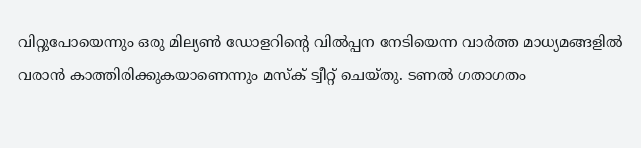വിറ്റുപോയെന്നും ഒരു മില്യണ്‍ ഡോളറിന്റെ വില്‍പ്പന നേടിയെന്ന വാര്‍ത്ത മാധ്യമങ്ങളില്‍ വരാന്‍ കാത്തിരിക്കുകയാണെന്നും മസ്‌ക് ട്വീറ്റ് ചെയ്തു. ടണൽ ഗതാഗതം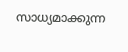സാധ്യമാക്കുന്ന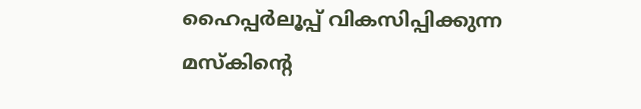ഹൈപ്പര്‍ലൂപ്പ് വികസിപ്പിക്കുന്ന മസ്‌കിന്റെ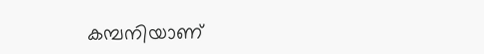കമ്പനിയാണ്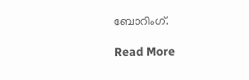ബോറിംഗ്.

Read More